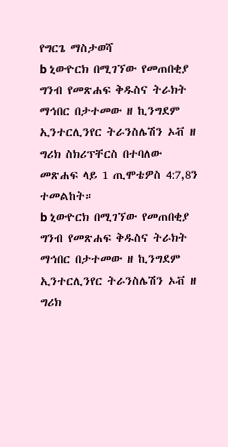የግርጌ ማስታወሻ
b ኒውዮርክ በሚገኘው የመጠበቂያ ግንብ የመጽሐፍ ቅዱስና ትራክት ማኅበር በታተመው ዘ ኪንግደም ኢንተርሊንየር ትራንስሌሽን ኦቭ ዘ ግሪክ ስክሪፕቸርስ በተባለው መጽሐፍ ላይ 1 ጢሞቴዎስ 4:7,8ን ተመልከት።
b ኒውዮርክ በሚገኘው የመጠበቂያ ግንብ የመጽሐፍ ቅዱስና ትራክት ማኅበር በታተመው ዘ ኪንግደም ኢንተርሊንየር ትራንስሌሽን ኦቭ ዘ ግሪክ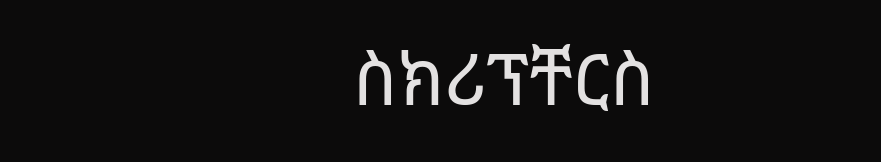ስክሪፕቸርስ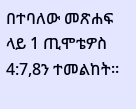በተባለው መጽሐፍ ላይ 1 ጢሞቴዎስ 4:7,8ን ተመልከት።